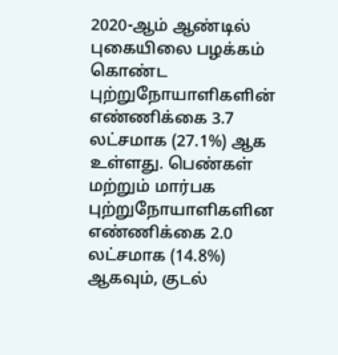2020-ஆம் ஆண்டில் புகையிலை பழக்கம் கொண்ட புற்றுநோயாளிகளின் எண்ணிக்கை 3.7 லட்சமாக (27.1%) ஆக உள்ளது. பெண்கள் மற்றும் மார்பக புற்றுநோயாளிகளின எண்ணிக்கை 2.0 லட்சமாக (14.8%) ஆகவும், குடல்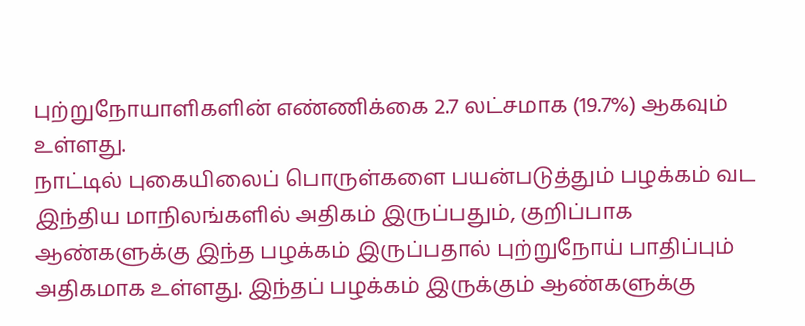புற்றுநோயாளிகளின் எண்ணிக்கை 2.7 லட்சமாக (19.7%) ஆகவும் உள்ளது.
நாட்டில் புகையிலைப் பொருள்களை பயன்படுத்தும் பழக்கம் வட இந்திய மாநிலங்களில் அதிகம் இருப்பதும், குறிப்பாக ஆண்களுக்கு இந்த பழக்கம் இருப்பதால் புற்றுநோய் பாதிப்பும் அதிகமாக உள்ளது. இந்தப் பழக்கம் இருக்கும் ஆண்களுக்கு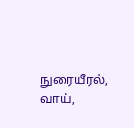நுரையீரல், வாய்,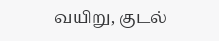வயிறு, குடல்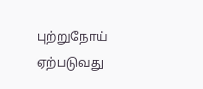புற்றுநோய் ஏற்படுவது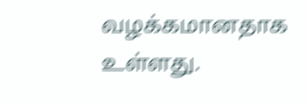வழக்கமானதாக உள்ளது.